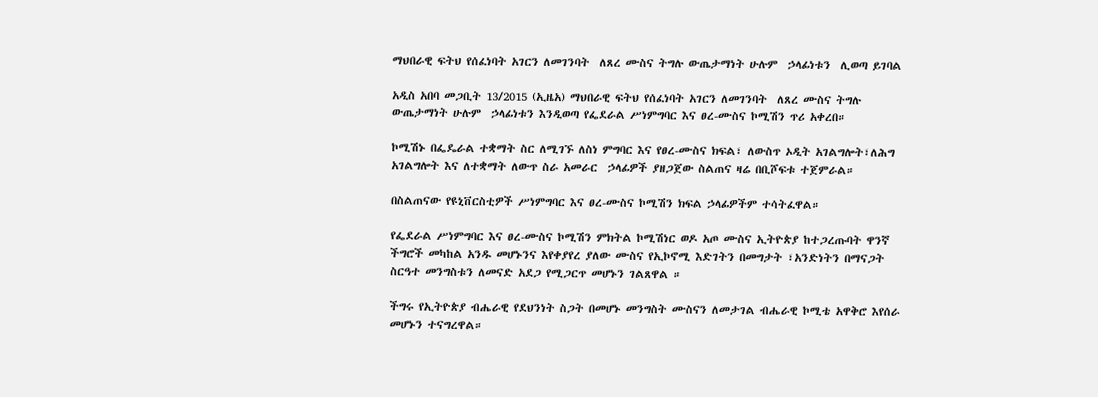ማህበራዊ ፍትህ የሰፈነባት አገርን ለመገንባት  ለጸረ ሙስና ትግሉ ውጤታማነት ሁሉም  ኃላፊነቱን  ሊወጣ ይገባል

አዲስ አበባ መጋቢት 13/2015 (ኢዜአ) ማህበራዊ ፍትህ የሰፈነባት አገርን ለመገንባት  ለጸረ ሙስና ትግሉ ውጤታማነት ሁሉም  ኃላፊነቱን እንዲወጣ የፌደራል ሥነምግባር እና ፀረ-ሙስና ኮሚሽን ጥሪ አቀረበ።

ኮሚሽኑ በፌዴራል ተቋማት ስር ለሚገኙ ለስነ ምግባር እና የፀረ-ሙስና ክፍል፣ ለውስጥ ኦዲት አገልግሎት፣ለሕግ አገልግሎት እና ለተቋማት ለውጥ ስራ አመራር  ኃላፊዎች ያዘጋጀው ስልጠና ዛሬ በቢሾፍቱ ተጀምራል።

በስልጠናው የዩኒቨርስቲዎች ሥነምግባር እና ፀረ-ሙስና ኮሚሽን ክፍል ኃላፊዎችም ተሳትፈዋል።

የፌደራል ሥነምግባር እና ፀረ-ሙስና ኮሚሽን ምክትል ኮሚሽነር ወዶ አጦ ሙስና ኢትዮጵያ ከተጋረጡባት ዋንኛ  ችግሮች መካከል አንዱ መሆኑንና እየቀያየረ ያለው ሙስና የኢኮኖሚ እድገትን በመግታት ፣አንድነትን በማናጋት ስርዓተ መንግስቱን ለመናድ አደጋ የሚጋርጥ መሆኑን ገልጸዋል ።

ችግሩ የኢትዮጵያ ብሔራዊ የደህንነት ስጋት በመሆኑ መንግስት ሙስናን ለመታገል ብሔራዊ ኮሚቴ አዋቅሮ እየሰራ መሆኑን ተናግረዋል።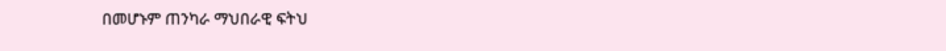በመሆኑም ጠንካራ ማህበራዊ ፍትህ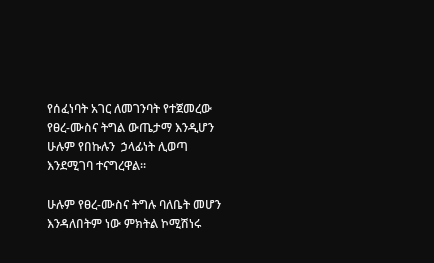የሰፈነባት አገር ለመገንባት የተጀመረው የፀረ-ሙስና ትግል ውጤታማ እንዲሆን ሁሉም የበኩሉን  ኃላፊነት ሊወጣ እንደሚገባ ተናግረዋል።

ሁሉም የፀረ-ሙስና ትግሉ ባለቤት መሆን እንዳለበትም ነው ምክትል ኮሚሽነሩ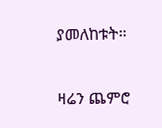ያመለከቱት።

ዛሬን ጨምሮ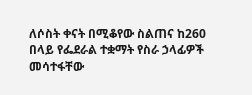ለሶስት ቀናት በሚቆየው ስልጠና ከ260 በላይ የፌደራል ተቋማት የስራ ኃላፊዎች መሳተፋቸው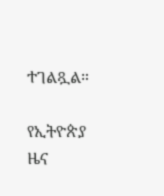ተገልጿል።

የኢትዮጵያ ዜና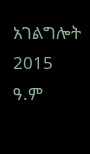አገልግሎት
2015
ዓ.ም